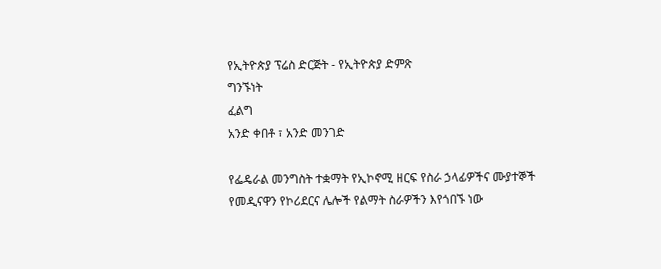የኢትዮጵያ ፕሬስ ድርጅት - የኢትዮጵያ ድምጽ
ግንኙነት
ፈልግ
አንድ ቀበቶ ፣ አንድ መንገድ

የፌዴራል መንግስት ተቋማት የኢኮኖሚ ዘርፍ የስራ ኃላፊዎችና ሙያተኞች የመዲናዋን የኮሪደርና ሌሎች የልማት ስራዎችን እየጎበኙ ነው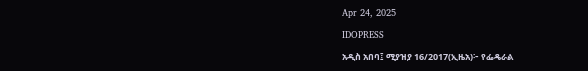Apr 24, 2025

IDOPRESS

አዲስ አበባ፤ ሚያዝያ 16/2017(ኢዜአ)፦ የፌዴራል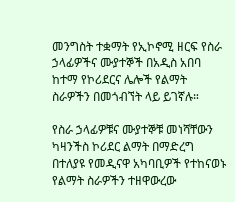መንግስት ተቋማት የኢኮኖሚ ዘርፍ የስራ ኃላፊዎችና ሙያተኞች በአዲስ አበባ ከተማ የኮሪደርና ሌሎች የልማት ስራዎችን በመጎብኘት ላይ ይገኛሉ።

የስራ ኃላፊዎቹና ሙያተኞቹ መነሻቸውን ካዛንችስ ኮሪደር ልማት በማድረግ በተለያዩ የመዲናዋ አካባቢዎች የተከናወኑ የልማት ስራዎችን ተዘዋውረው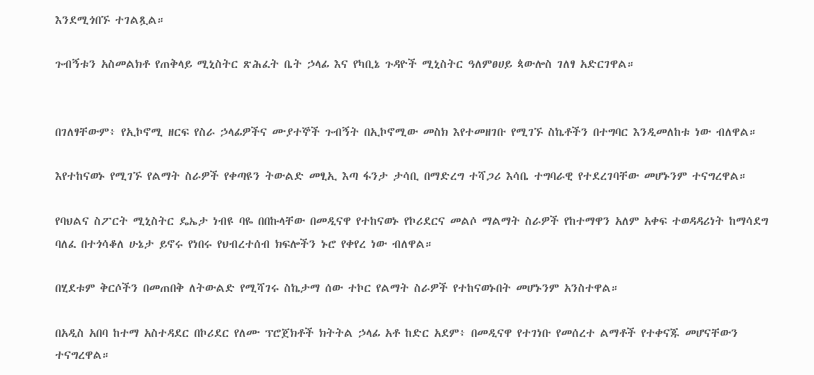እንደሚጎበኙ ተገልጿል።

ጉብኝቱን አስመልክቶ የጠቅላይ ሚኒስትር ጽሕፈት ቤት ኃላፊ እና የካቢኔ ጉዳዮች ሚኒስትር ዓለምፀሀይ ጳውሎስ ገለፃ አድርገዋል።


በገለፃቸውም፥ የኢኮኖሚ ዘርፍ የስራ ኃላፊዎችና ሙያተኞች ጉብኝት በኢኮኖሚው መስክ እየተመዘገቡ የሚገኙ ስኬቶችን በተግባር እንዲመለከቱ ነው ብለዋል።

እየተከናወኑ የሚገኙ የልማት ስራዎች የቀጣዩን ትውልድ መፂኢ እጣ ፋንታ ታሳቢ በማድረግ ተሻጋሪ እሳቤ ተግባራዊ የተደረገባቸው መሆኑንም ተናግረዋል።

የባህልና ስፖርት ሚኒስትር ዴኤታ ነብዩ ባዬ በበኩላቸው በመዲናዋ የተከናወኑ የኮሪደርና መልሶ ማልማት ስራዎች የከተማዋን አለም አቀፍ ተወዳዳሪነት ከማሳደግ ባለፈ በተጎሳቆለ ሁኔታ ይኖሩ የነበሩ የህብረተሰብ ክፍሎችን ኑሮ የቀየረ ነው ብለዋል።

በሂደቱም ቅርሶችን በመጠበቅ ለትውልድ የሚሻገሩ ስኬታማ ሰው ተኮር የልማት ስራዎች የተከናወኑበት መሆኑንም አንስተዋል።

በአዲስ አበባ ከተማ አስተዳደር በኮሪደር የለሙ ፕሮጀክቶች ክትትል ኃላፊ አቶ ከድር አደም፥ በመዲናዋ የተገነቡ የመሰረተ ልማቶች የተቀናጁ መሆናቸውን ተናግረዋል።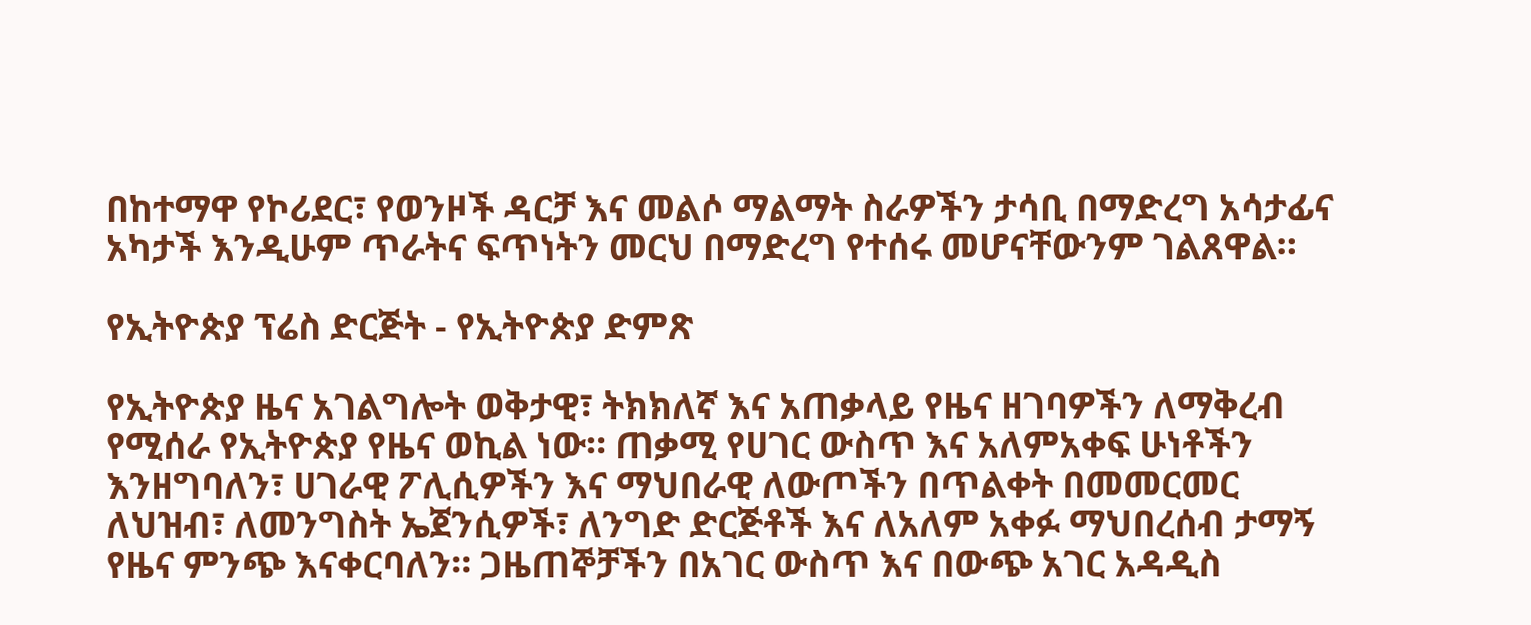በከተማዋ የኮሪደር፣ የወንዞች ዳርቻ እና መልሶ ማልማት ስራዎችን ታሳቢ በማድረግ አሳታፊና አካታች እንዲሁም ጥራትና ፍጥነትን መርህ በማድረግ የተሰሩ መሆናቸውንም ገልጸዋል።

የኢትዮጵያ ፕሬስ ድርጅት - የኢትዮጵያ ድምጽ

የኢትዮጵያ ዜና አገልግሎት ወቅታዊ፣ ትክክለኛ እና አጠቃላይ የዜና ዘገባዎችን ለማቅረብ የሚሰራ የኢትዮጵያ የዜና ወኪል ነው። ጠቃሚ የሀገር ውስጥ እና አለምአቀፍ ሁነቶችን እንዘግባለን፣ ሀገራዊ ፖሊሲዎችን እና ማህበራዊ ለውጦችን በጥልቀት በመመርመር ለህዝብ፣ ለመንግስት ኤጀንሲዎች፣ ለንግድ ድርጅቶች እና ለአለም አቀፉ ማህበረሰብ ታማኝ የዜና ምንጭ እናቀርባለን። ጋዜጠኞቻችን በአገር ውስጥ እና በውጭ አገር አዳዲስ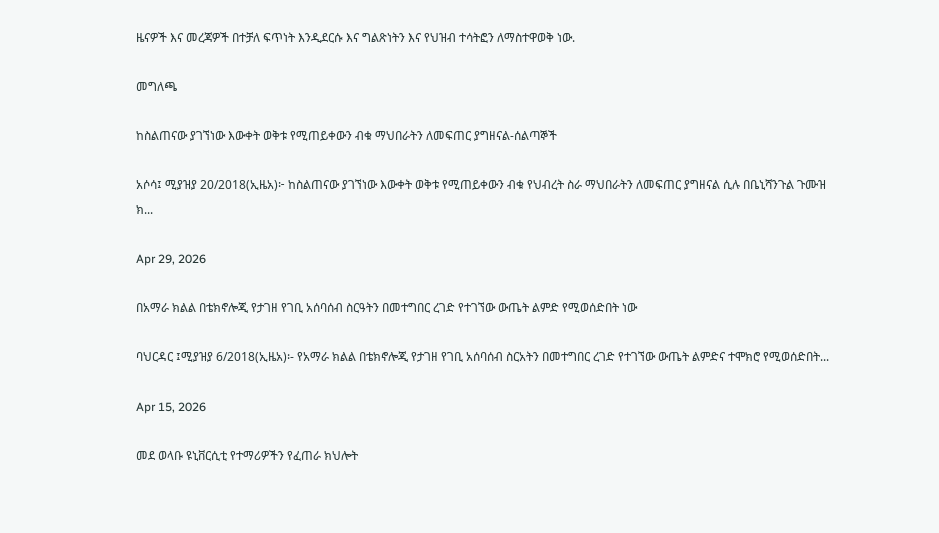ዜናዎች እና መረጃዎች በተቻለ ፍጥነት እንዲደርሱ እና ግልጽነትን እና የህዝብ ተሳትፎን ለማስተዋወቅ ነው.

መግለጫ

ከስልጠናው ያገኘነው እውቀት ወቅቱ የሚጠይቀውን ብቁ ማህበራትን ለመፍጠር ያግዘናል-ሰልጣኞች

አሶሳ፤ ሚያዝያ 20/2018(ኢዜአ)፦ ከስልጠናው ያገኘነው እውቀት ወቅቱ የሚጠይቀውን ብቁ የህብረት ስራ ማህበራትን ለመፍጠር ያግዘናል ሲሉ በቤኒሻንጉል ጉሙዝ ክ...

Apr 29, 2026

በአማራ ክልል በቴክኖሎጂ የታገዘ የገቢ አሰባሰብ ስርዓትን በመተግበር ረገድ የተገኘው ውጤት ልምድ የሚወሰድበት ነው

ባህርዳር ፤ሚያዝያ 6/2018(ኢዜአ)፡- የአማራ ክልል በቴክኖሎጂ የታገዘ የገቢ አሰባሰብ ስርአትን በመተግበር ረገድ የተገኘው ውጤት ልምድና ተሞክሮ የሚወሰድበት...

Apr 15, 2026

መደ ወላቡ ዩኒቨርሲቲ የተማሪዎችን የፈጠራ ክህሎት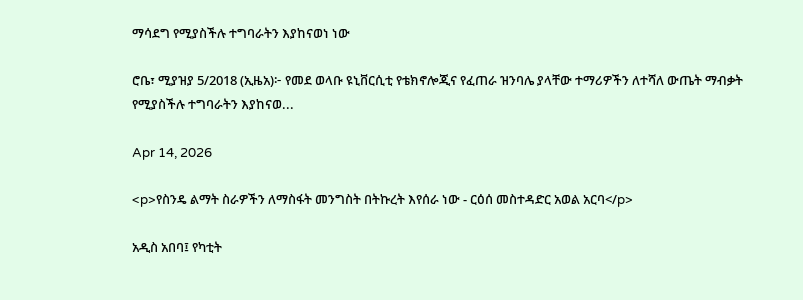ማሳደግ የሚያስችሉ ተግባራትን እያከናወነ ነው

ሮቤ፣ ሚያዝያ 5/2018 (ኢዜአ)፦ የመደ ወላቡ ዩኒቨርሲቲ የቴክኖሎጂና የፈጠራ ዝንባሌ ያላቸው ተማሪዎችን ለተሻለ ውጤት ማብቃት የሚያስችሉ ተግባራትን እያከናወ...

Apr 14, 2026

<p>የስንዴ ልማት ስራዎችን ለማስፋት መንግስት በትኩረት እየሰራ ነው - ርዕሰ መስተዳድር አወል አርባ</p>

አዲስ አበባ፤ የካቲት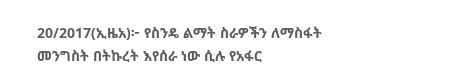20/2017(ኢዜአ)፦ የስንዴ ልማት ስራዎችን ለማስፋት መንግስት በትኩረት እየሰራ ነው ሲሉ የአፋር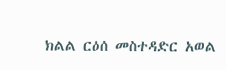ክልል ርዕሰ መስተዳድር አወል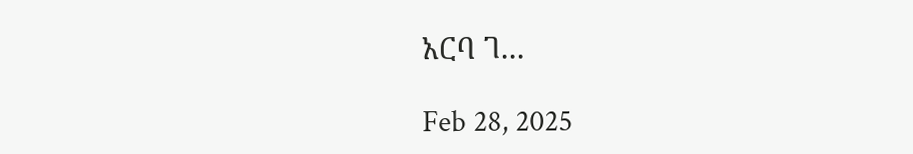አርባ ገ...

Feb 28, 2025